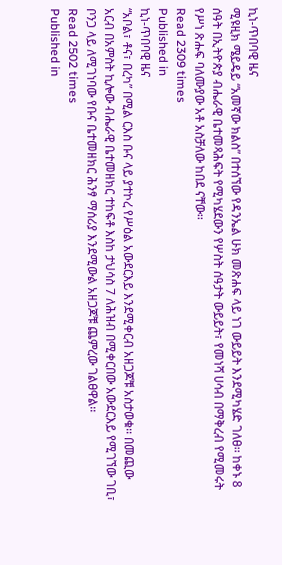ኪነ-ጥበባዊ ዜና
ሚዩዚክ ሜይዴይ “አመኛው ክልስ” በተሰኘው የዳንኤል ሁክ መጽሐፍ ላይ ነገ ውይይት እንደሚካሄድ ገለፀ፡፡ ከቀኑ 8 ሰዓት በኢትዮጵያ ብሔራዊ ቤተመጻሕፍት የሚካሄደውን የሦስት ሰዓታት ውይይት፣ የመነሻ ሀሳብ በማቅረብ የሚመሩት የሥነ ጽሑፍ ባለሙያው አቶ አስቻለው ከበደ ናቸው፡፡
Read 2309 times
Published in
ኪነ-ጥበባዊ ዜና
“አቦል፣ ቶና፣ በረካ” በሚል ርእስ ቡና ላይ ያተኮረ የሥዕል አውደርእይ እንደሚቀርብ አዘጋጆቹ አስታወቁ፡፡ በመጪው አርብ በአምስት ኪሎው ብሔራዊ ቤተመዘክር ተከፍቶ እስከ ታህሳስ 7 ለሕዝብ በሚቀርበው አውደርእይ የሚገኘው ገቢ፣ ቦንጋ ላይ ለሚገነባው የቡና ቤተመዘክር ሕንፃ ማሰሪያ እንደሚውል አዘጋጆቹ ጨምረው ገልፀዋል፡፡
Read 2502 times
Published in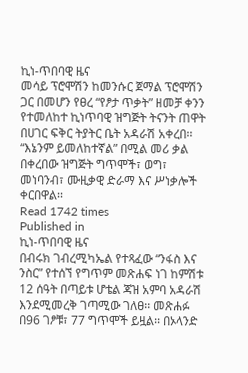ኪነ-ጥበባዊ ዜና
መሳይ ፕሮሞሽን ከመንሱር ጀማል ፕሮሞሽን ጋር በመሆን የፀረ “የፆታ ጥቃት” ዘመቻ ቀንን የተመለከተ ኪነጥባዊ ዝግጅት ትናንት ጠዋት በሀገር ፍቅር ትያትር ቤት አዳራሽ አቀረበ፡፡ “እኔንም ይመለከተኛል” በሚል መሪ ቃል በቀረበው ዝግጅት ግጥሞች፣ ወግ፣ መነባንብ፣ ሙዚቃዊ ድራማ እና ሥነቃሎች ቀርበዋል፡፡
Read 1742 times
Published in
ኪነ-ጥበባዊ ዜና
በብሩክ ገብረሚካኤል የተጻፈው “ንፋስ እና ንስር” የተሰኘ የግጥም መጽሐፍ ነገ ከምሽቱ 12 ሰዓት በጣይቱ ሆቴል ጃዝ አምባ አዳራሽ እንደሚመረቅ ገጣሚው ገለፀ፡፡ መጽሐፉ በ96 ገፆቹ፣ 77 ግጥሞች ይዟል፡፡ በኦላንድ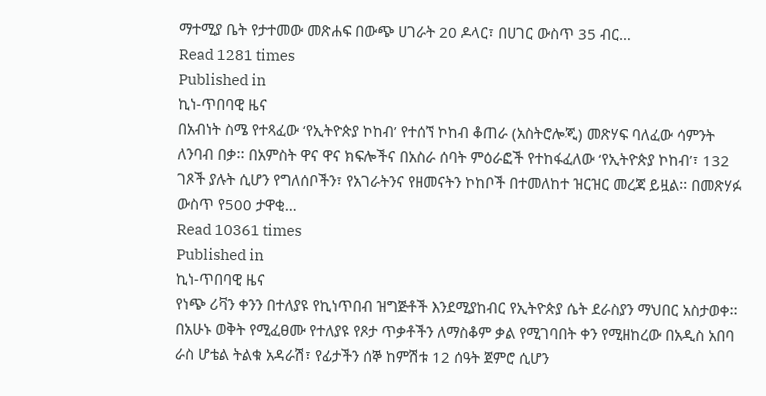ማተሚያ ቤት የታተመው መጽሐፍ በውጭ ሀገራት 20 ዶላር፣ በሀገር ውስጥ 35 ብር…
Read 1281 times
Published in
ኪነ-ጥበባዊ ዜና
በአብነት ስሜ የተጻፈው ‘የኢትዮጵያ ኮከብ’ የተሰኘ ኮከብ ቆጠራ (አስትሮሎጂ) መጽሃፍ ባለፈው ሳምንት ለንባብ በቃ፡፡ በአምስት ዋና ዋና ክፍሎችና በአስራ ሰባት ምዕራፎች የተከፋፈለው ‘የኢትዮጵያ ኮከብ’፣ 132 ገጾች ያሉት ሲሆን የግለሰቦችን፣ የአገራትንና የዘመናትን ኮከቦች በተመለከተ ዝርዝር መረጃ ይዟል፡፡ በመጽሃፉ ውስጥ የ500 ታዋቂ…
Read 10361 times
Published in
ኪነ-ጥበባዊ ዜና
የነጭ ሪቫን ቀንን በተለያዩ የኪነጥበብ ዝግጅቶች እንደሚያከብር የኢትዮጵያ ሴት ደራስያን ማህበር አስታወቀ፡፡ በአሁኑ ወቅት የሚፈፀሙ የተለያዩ የጾታ ጥቃቶችን ለማስቆም ቃል የሚገባበት ቀን የሚዘከረው በአዲስ አበባ ራስ ሆቴል ትልቁ አዳራሽ፣ የፊታችን ሰኞ ከምሽቱ 12 ሰዓት ጀምሮ ሲሆን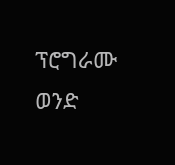ፕሮግራሙ ወንድ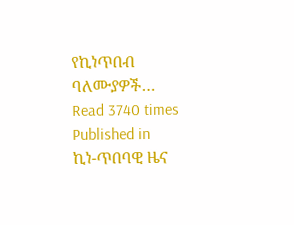የኪነጥበብ ባለሙያዎች…
Read 3740 times
Published in
ኪነ-ጥበባዊ ዜና